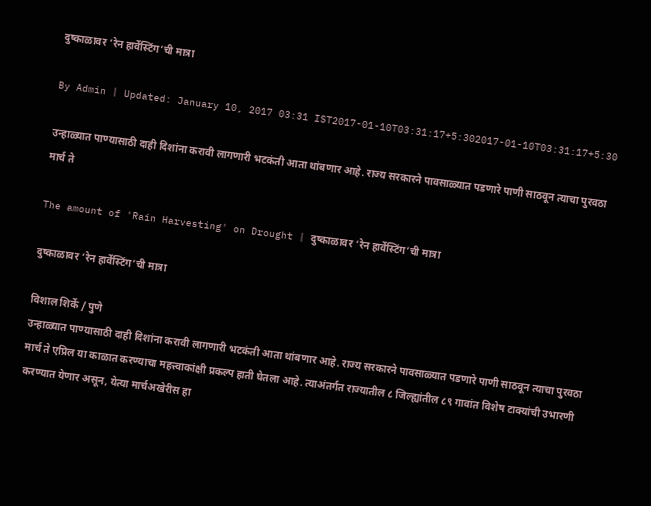दुष्काळावर ‘रेन हार्वेस्टिंग’ची मात्रा

By Admin | Updated: January 10, 2017 03:31 IST2017-01-10T03:31:17+5:302017-01-10T03:31:17+5:30

उन्हाळ्यात पाण्यासाठी दाही दिशांना करावी लागणारी भटकंती आता थांबणार आहे. राज्य सरकारने पावसाळ्यात पडणारे पाणी साठवून त्याचा पुरवठा मार्च ते

The amount of 'Rain Harvesting' on Drought | दुष्काळावर ‘रेन हार्वेस्टिंग’ची मात्रा

दुष्काळावर ‘रेन हार्वेस्टिंग’ची मात्रा

विशाल शिर्के / पुणे
उन्हाळ्यात पाण्यासाठी दाही दिशांना करावी लागणारी भटकंती आता थांबणार आहे. राज्य सरकारने पावसाळ्यात पडणारे पाणी साठवून त्याचा पुरवठा मार्च ते एप्रिल या काळात करण्याचा महत्त्वाकांक्षी प्रकल्प हाती घेतला आहे. त्याअंतर्गत राज्यातील ८ जिल्ह्यांतील ८९ गावांत विशेष टाक्यांची उभारणी करण्यात येणार असून, येत्या मार्चअखेरीस हा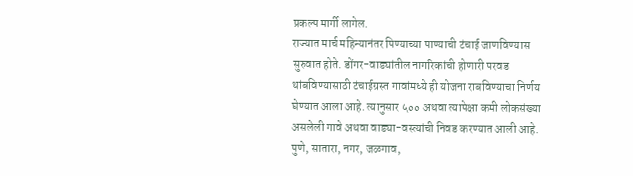प्रकल्प मार्गी लागेल.
राज्यात मार्च महिन्यानंतर पिण्याच्या पाण्याची टंचाई जाणविण्यास सुरुवात होते. डोंगर-वाड्यांतील नागरिकांची होणारी परवड थांबविण्यासाठी टंचाईग्रस्त गावांमध्ये ही योजना राबविण्याचा निर्णय घेण्यात आला आहे. त्यानुसार ५०० अथवा त्यापेक्षा कमी लोकसंख्या असलेली गावे अथवा वाड्या-वस्त्यांची निवड करण्यात आली आहे. पुणे, सातारा, नगर, जळगाव,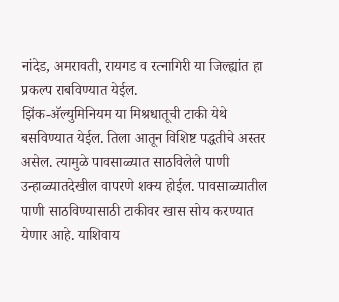नांदेड, अमरावती, रायगड व रत्नागिरी या जिल्ह्यांत हा प्रकल्प राबविण्यात येईल.
झिंक-अ‍ॅल्युमिनियम या मिश्रधातूची टाकी येथे बसविण्यात येईल. तिला आतून विशिष्ट पद्धतीचे अस्तर असेल. त्यामुळे पावसाळ्यात साठविलेले पाणी उन्हाळ्यातदेखील वापरणे शक्य होईल. पावसाळ्यातील पाणी साठविण्यासाठी टाकीवर खास सोय करण्यात येणार आहे. याशिवाय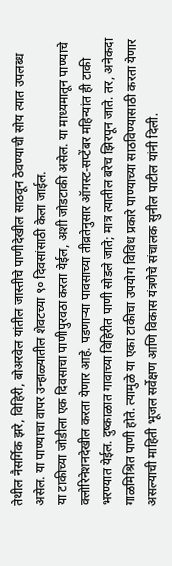तेथील नैसर्गिक झरे, विहिरी, बोअरवेल यांतील जास्तीचे पाणीदेखील साठवून ठेवण्याची सोय त्यात उपलब्ध असेल. या पाण्याचा वापर उन्हाळ्यातील शेवटच्या ९० दिवसांसाठी केला जाईल.
या टाकीच्या जोडीला एक दिवसाचा पाणीपुरवठा करता येईल, अशी जोडटाकी असेल. या माध्यमातून पाण्याचे क्लोरिनेशनदेखील करता येणार आहे. पडणाऱ्या पावसाच्या तीव्रतेनुसार ऑगस्ट-सप्टेंबर महिन्यांत ही टाकी भरण्यात येईल. दुष्काळात गावाच्या विहिरीत पाणी सोडले जाते; मात्र त्यातील बरेच झिरपून जाते. तर, अनेकदा गाळमिश्रित पाणी होते. त्यामुळे या एका टाकीचा उपयोग विविध प्रकारे पाण्याच्या साठविण्यासाठी करता येणार असल्याची माहिती भूजल सर्वेक्षण आणि विकास यंत्रणेचे संचालक सुनील पाटील यांनी दिली.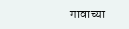गावाच्या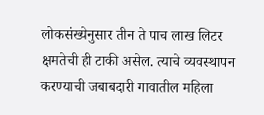लोकसंख्येनुसार तीन ते पाच लाख लिटर क्षमतेची ही टाकी असेल. त्याचे व्यवस्थापन करण्याची जबाबदारी गावातील महिला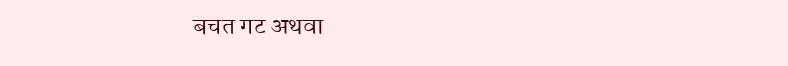बचत गट अथवा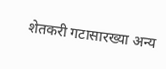शेतकरी गटासारख्या अन्य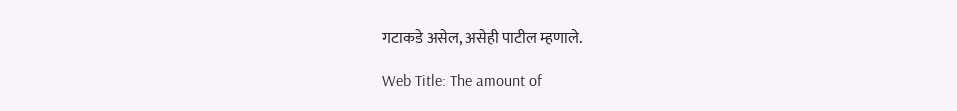गटाकडे असेल, असेही पाटील म्हणाले.

Web Title: The amount of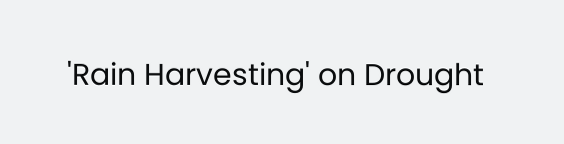'Rain Harvesting' on Drought